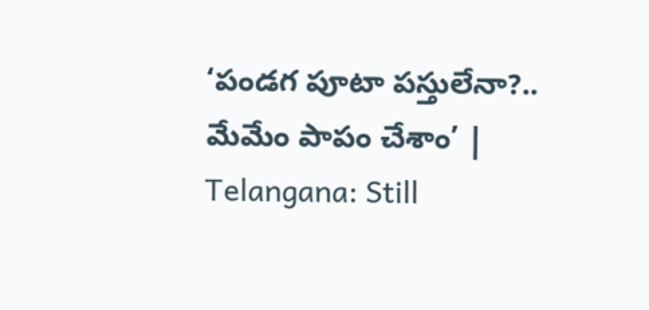‘పండగ పూటా పస్తులేనా?.. మేమేం పాపం చేశాం’ | Telangana: Still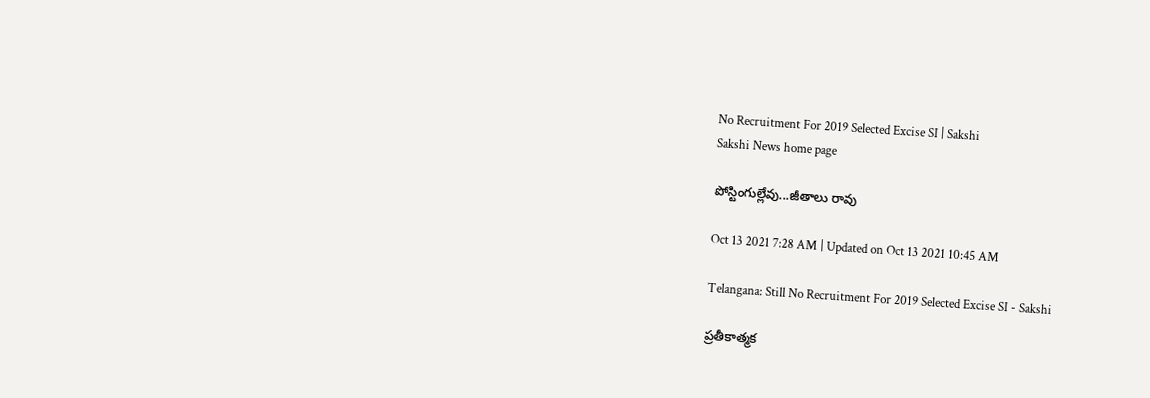No Recruitment For 2019 Selected Excise SI | Sakshi
Sakshi News home page

పోస్టింగుల్లేవు...జీతాలు రావు

Oct 13 2021 7:28 AM | Updated on Oct 13 2021 10:45 AM

Telangana: Still No Recruitment For 2019 Selected Excise SI - Sakshi

ప్రతీకాత్మక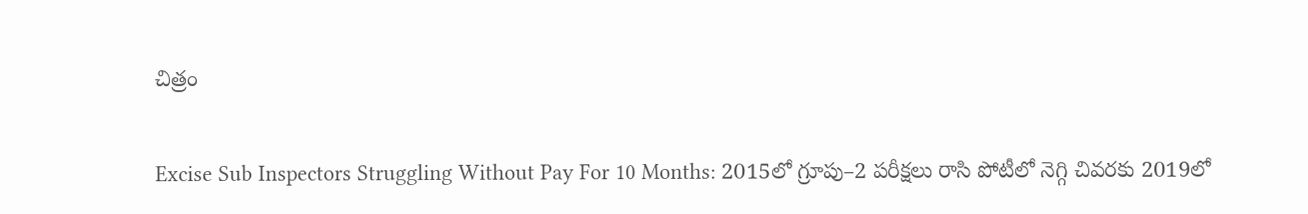చిత్రం

Excise Sub Inspectors Struggling Without Pay For 10 Months: 2015లో గ్రూపు–2 పరీక్షలు రాసి పోటీలో నెగ్గి చివరకు 2019లో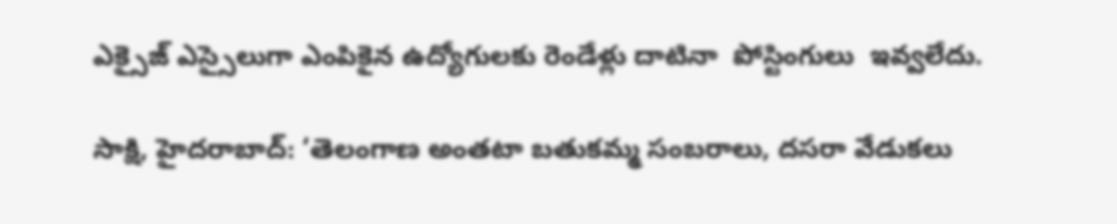ఎక్సైజ్‌ ఎస్సైలుగా ఎంపికైన ఉద్యోగులకు రెండేళ్లు దాటినా  పోస్టింగులు  ఇవ్వలేదు.

సాక్షి, హైదరాబాద్‌: ‘తెలంగాణ అంతటా బతుకమ్మ సంబరాలు, దసరా వేడుకలు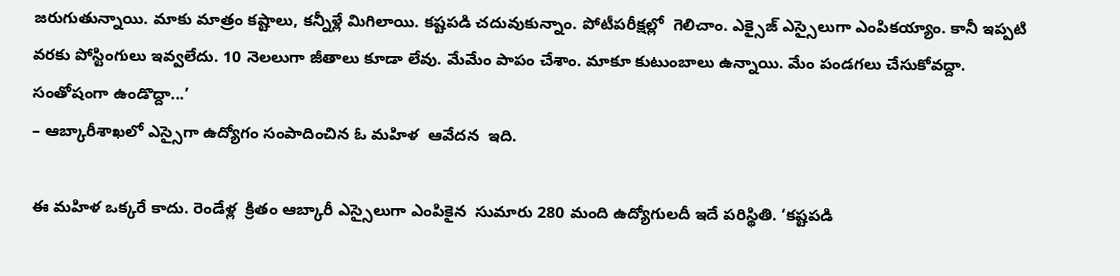జరుగుతున్నాయి. మాకు మాత్రం కష్టాలు, కన్నీళ్లే మిగిలాయి. కష్టపడి చదువుకున్నాం. పోటీపరీక్షల్లో  గెలిచాం. ఎక్సైజ్‌ ఎస్సైలుగా ఎంపికయ్యాం. కానీ ఇప్పటి వరకు పోస్టింగులు ఇవ్వలేదు. 10 నెలలుగా జీతాలు కూడా లేవు. మేమేం పాపం చేశాం. మాకూ కుటుంబాలు ఉన్నాయి. మేం పండగలు చేసుకోవద్దా. సంతోషంగా ఉండొద్దా...’
– ఆబ్కారీశాఖలో ఎస్సైగా ఉద్యోగం సంపాదించిన ఓ మహిళ  ఆవేదన  ఇది.

ఈ మహిళ ఒక్కరే కాదు. రెండేళ్ల  క్రితం ఆబ్కారీ ఎస్సైలుగా ఎంపికైన  సుమారు 280 మంది ఉద్యోగులదీ ఇదే పరిస్థితి. ‘కష్టపడి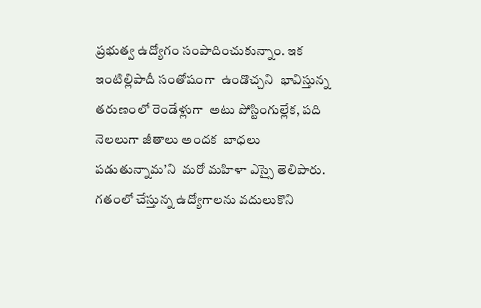ప్రభుత్వ ఉద్యోగం సంపాదించుకున్నాం. ఇక ఇంటిల్లిపాదీ సంతోషంగా  ఉండొచ్చని  భావిస్తున్న తరుణంలో రెండేళ్లుగా  అటు పోస్టింగుల్లేక, పది నెలలుగా జీతాలు అందక  బాధలు పడుతున్నామ’ని  మరో మహిళా ఎస్సై తెలిపారు.  గతంలో చేస్తున్న ఉద్యోగాలను వదులుకొని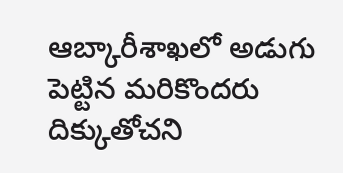ఆబ్కారీశాఖలో అడుగు పెట్టిన మరికొందరు దిక్కుతోచని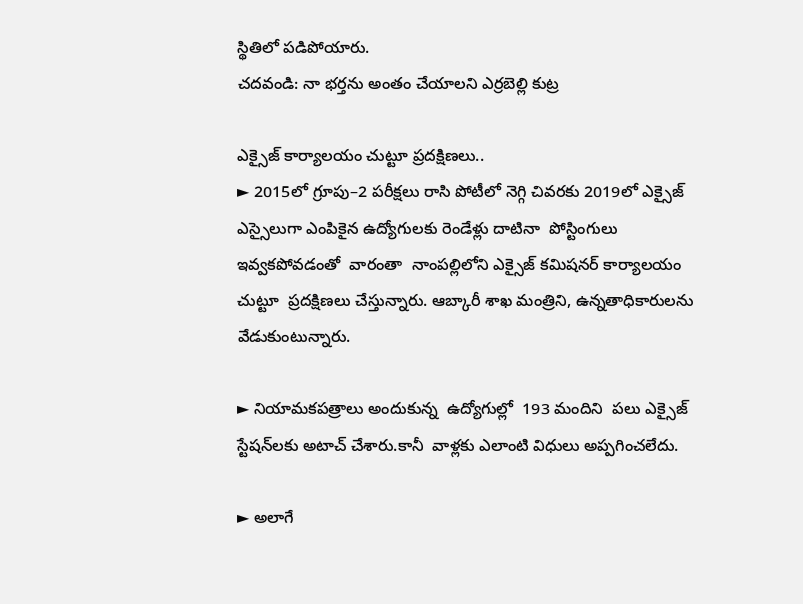స్థితిలో పడిపోయారు.
చదవండి: నా భర్తను అంతం చేయాలని ఎర్రబెల్లి కుట్ర

ఎక్సైజ్‌ కార్యాలయం చుట్టూ ప్రదక్షిణలు..
► 2015లో గ్రూపు–2 పరీక్షలు రాసి పోటీలో నెగ్గి చివరకు 2019లో ఎక్సైజ్‌ ఎస్సైలుగా ఎంపికైన ఉద్యోగులకు రెండేళ్లు దాటినా  పోస్టింగులు  ఇవ్వకపోవడంతో  వారంతా  నాంపల్లిలోని ఎక్సైజ్‌ కమిషనర్‌ కార్యాలయం చుట్టూ  ప్రదక్షిణలు చేస్తున్నారు. ఆబ్కారీ శాఖ మంత్రిని, ఉన్నతాధికారులను వేడుకుంటున్నారు.

► నియామకపత్రాలు అందుకున్న  ఉద్యోగుల్లో  193 మందిని  పలు ఎక్సైజ్‌ స్టేషన్‌లకు అటాచ్‌ చేశారు.కానీ  వాళ్లకు ఎలాంటి విధులు అప్పగించలేదు.

► అలాగే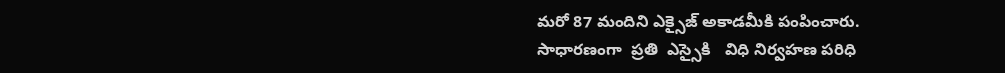మరో 87 మందిని ఎక్సైజ్‌ అకాడమీకి పంపించారు. సాధారణంగా  ప్రతి  ఎస్సైకి   విధి నిర్వహణ పరిధి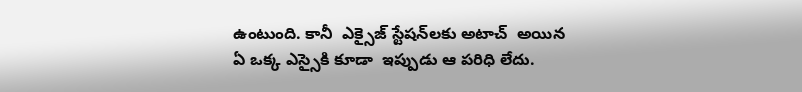ఉంటుంది. కానీ  ఎక్సైజ్‌ స్టేషన్‌లకు అటాచ్‌  అయిన ఏ ఒక్క ఎస్సైకి కూడా  ఇప్పుడు ఆ పరిధి లేదు.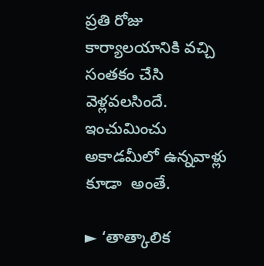ప్రతి రోజు కార్యాలయానికి వచ్చి సంతకం చేసి వెళ్లవలసిందే. ఇంచుమించు అకాడమీలో ఉన్నవాళ్లు  కూడా  అంతే.

► ‘తాత్కాలిక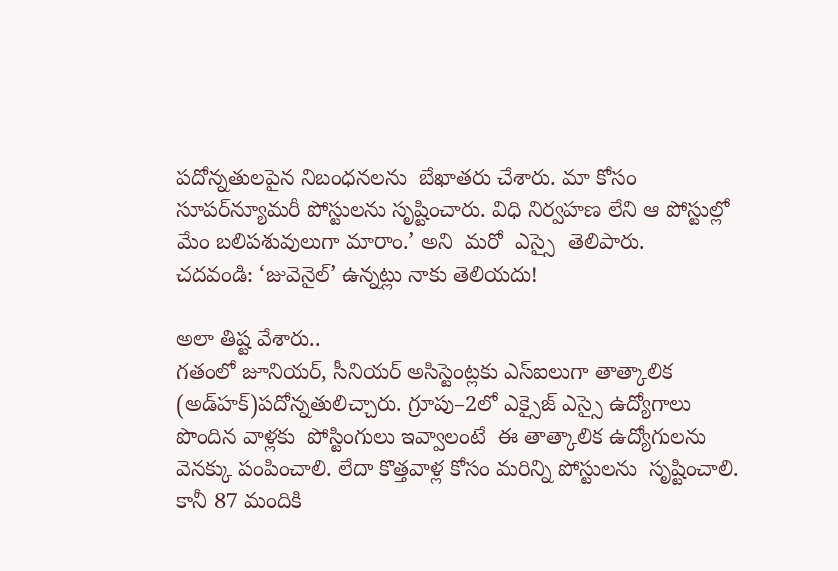పదోన్నతులపైన నిబంధనలను  బేఖాతరు చేశారు. మా కోసం సూపర్‌న్యూమరీ పోస్టులను సృష్టించారు. విధి నిర్వహణ లేని ఆ పోస్టుల్లో  మేం బలిపశువులుగా మారాం.’ అని  మరో  ఎస్సై  తెలిపారు.
చదవండి: ‘జువెనైల్‌’ ఉన్నట్లు నాకు తెలియదు!

అలా తిష్ట వేశారు..
గతంలో జూనియర్, సీనియర్‌ అసిస్టెంట్లకు ఎస్‌ఐలుగా తాత్కాలిక (అడ్‌హక్‌)పదోన్నతులిచ్చారు. గ్రూపు–2లో ఎక్సైజ్‌ ఎస్సై ఉద్యోగాలు పొందిన వాళ్లకు  పోస్టింగులు ఇవ్వాలంటే  ఈ తాత్కాలిక ఉద్యోగులను  వెనక్కు పంపించాలి. లేదా కొత్తవాళ్ల కోసం మరిన్ని పోస్టులను  సృష్టించాలి. కానీ 87 మందికి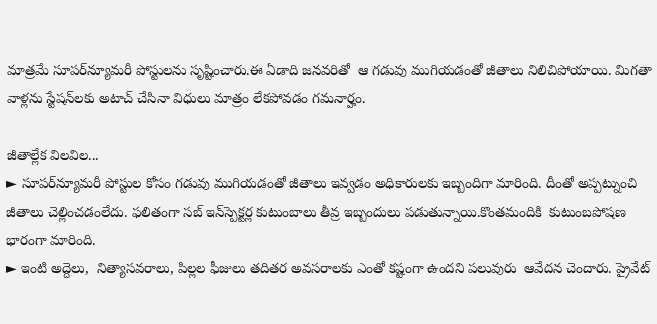మాత్రమే సూపర్‌న్యూమరీ పోస్టులను సృష్టించారు.ఈ ఏడాది జనవరితో  ఆ గడువు ముగియడంతో జీతాలు నిలిచిపోయాయి. మిగతా వాళ్లను స్టేషన్‌లకు అటాచ్‌ చేసినా విధులు మాత్రం లేకపోవడం గమనార్హం.

జీతాల్లేక విలవిల...
► సూపర్‌న్యూమరీ పోస్టుల కోసం గడువు ముగియడంతో జీతాలు ఇవ్వడం అధికారులకు ఇబ్బందిగా మారింది. దీంతో అప్పట్నుంచి జీతాలు చెల్లించడంలేదు. ఫలితంగా సబ్‌ ఇన్‌స్పెక్టర్ల కుటుంబాలు తీవ్ర ఇబ్బందులు పడుతున్నాయి.కొంతమందికి  కుటుంబపోషణ భారంగా మారింది.
► ఇంటి అద్దెలు,  నిత్యాసవరాలు, పిల్లల ఫీజులు తదితర అవసరాలకు ఎంతో కష్టంగా ఉందని పలువురు  ఆవేదన చెందారు. ప్రైవేట్‌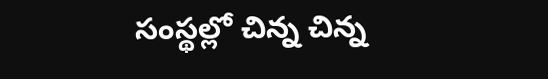సంస్థల్లో చిన్న చిన్న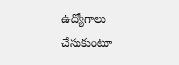ఉద్యోగాలు చేసుకుంటూ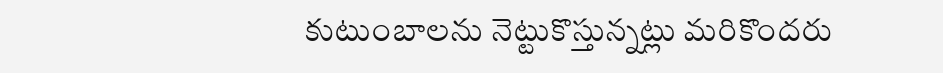కుటుంబాలను నెట్టుకొస్తున్నట్లు మరికొందరు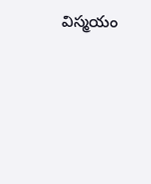విస్మయం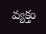వ్యక్తం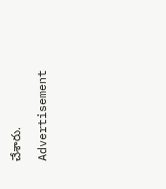చేశారు.

Advertisement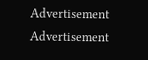Advertisement
Advertisement